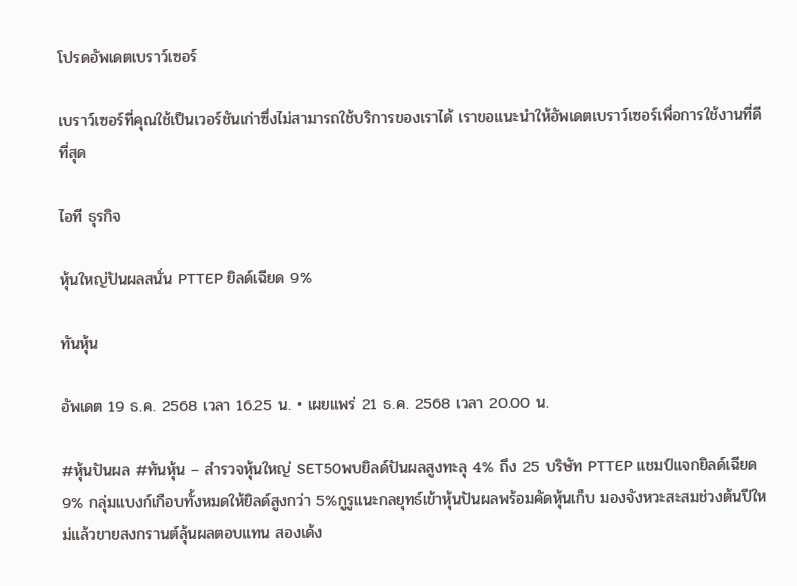โปรดอัพเดตเบราว์เซอร์

เบราว์เซอร์ที่คุณใช้เป็นเวอร์ชันเก่าซึ่งไม่สามารถใช้บริการของเราได้ เราขอแนะนำให้อัพเดตเบราว์เซอร์เพื่อการใช้งานที่ดีที่สุด

ไอที ธุรกิจ

หุ้นใหญ่ปันผลสนั่น PTTEP ยิลด์เฉียด 9%

ทันหุ้น

อัพเดต 19 ธ.ค. 2568 เวลา 16.25 น. • เผยแพร่ 21 ธ.ค. 2568 เวลา 20.00 น.

#หุ้นปันผล #ทันหุ้น – สำรวจหุ้นใหญ่ SET50พบยิลด์ปันผลสูงทะลุ 4% ถึง 25 บริษัท PTTEP แชมป์แจกยิลด์เฉียด 9% กลุ่มแบงก์เกือบทั้งหมดให้ยิลด์สูงกว่า 5%กูรูแนะกลยุทธ์เข้าหุ้นปันผลพร้อมคัดหุ้นเก็บ มองจังหวะสะสมช่วงต้นปีใหม่แล้วขายสงกรานต์ลุ้นผลตอบแทน สองเด้ง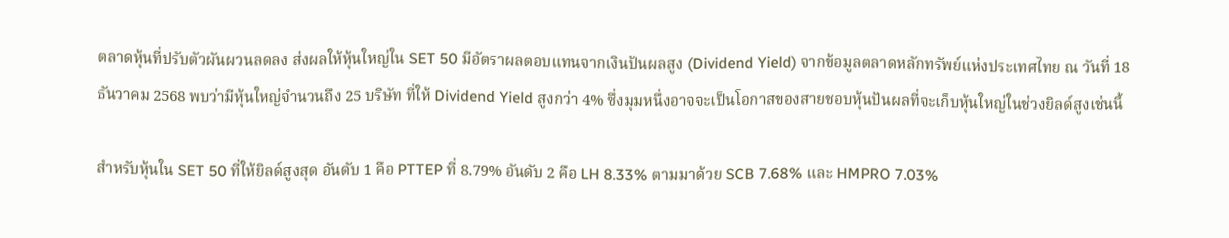ตลาดหุ้นที่ปรับตัวผันผวนลดลง ส่งผลให้หุ้นใหญ่ใน SET 50 มีอัตราผลตอบแทนจากเงินปันผลสูง (Dividend Yield) จากข้อมูลตลาดหลักทรัพย์แห่งประเทศไทย ณ วันที่ 18 ธันวาคม 2568 พบว่ามีหุ้นใหญ่จำนวนถึง 25 บริษัท ที่ให้ Dividend Yield สูงกว่า 4% ซึ่งมุมหนึ่งอาจจะเป็นโอกาสของสายชอบหุ้นปันผลที่จะเก็บหุ้นใหญ่ในช่วงยิลด์สูงเช่นนี้

สำหรับหุ้นใน SET 50 ที่ให้ยิลด์สูงสุด อันดับ 1 คือ PTTEP ที่ 8.79% อันดับ 2 คือ LH 8.33% ตามมาด้วย SCB 7.68% และ HMPRO 7.03%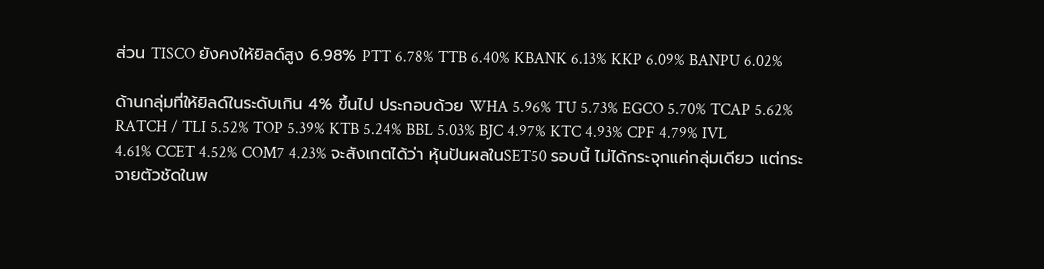ส่วน TISCO ยังคงให้ยิลด์สูง 6.98% PTT 6.78% TTB 6.40% KBANK 6.13% KKP 6.09% BANPU 6.02%

ด้านกลุ่มที่ให้ยิลด์ในระดับเกิน 4% ขึ้นไป ประกอบด้วย WHA 5.96% TU 5.73% EGCO 5.70% TCAP 5.62% RATCH / TLI 5.52% TOP 5.39% KTB 5.24% BBL 5.03% BJC 4.97% KTC 4.93% CPF 4.79% IVL 4.61% CCET 4.52% COM7 4.23% จะสังเกตได้ว่า หุ้นปันผลในSET50 รอบนี้ ไม่ได้กระจุกแค่กลุ่มเดียว แต่กระจายตัวชัดในพ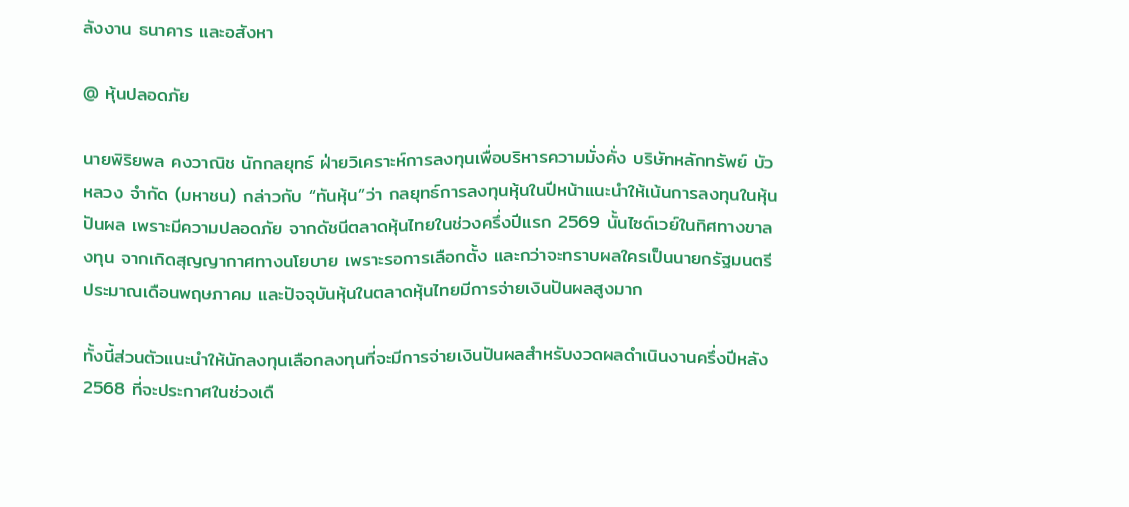ลังงาน ธนาคาร และอสังหา

@ หุ้นปลอดภัย

นายพิริยพล คงวาณิช นักกลยุทธ์ ฝ่ายวิเคราะห์การลงทุนเพื่อบริหารความมั่งคั่ง บริษัทหลักทรัพย์ บัวหลวง จำกัด (มหาชน) กล่าวกับ “ทันหุ้น”ว่า กลยุทธ์การลงทุนหุ้นในปีหน้าแนะนำให้เน้นการลงทุนในหุ้นปันผล เพราะมีความปลอดภัย จากดัชนีตลาดหุ้นไทยในช่วงครึ่งปีแรก 2569 นั้นไซด์เวย์ในทิศทางขาลงทุน จากเกิดสุญญากาศทางนโยบาย เพราะรอการเลือกตั้ง และกว่าจะทราบผลใครเป็นนายกรัฐมนตรีประมาณเดือนพฤษภาคม และปัจจุบันหุ้นในตลาดหุ้นไทยมีการจ่ายเงินปันผลสูงมาก

ทั้งนี้ส่วนตัวแนะนำให้นักลงทุนเลือกลงทุนที่จะมีการจ่ายเงินปันผลสำหรับงวดผลดำเนินงานครึ่งปีหลัง 2568 ที่จะประกาศในช่วงเดื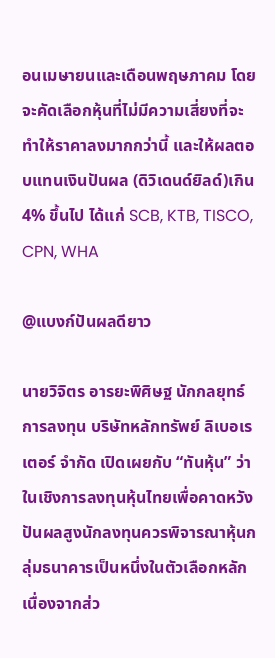อนเมษายนและเดือนพฤษภาคม โดยจะคัดเลือกหุ้นที่ไม่มีความเสี่ยงที่จะทำให้ราคาลงมากกว่านี้ และให้ผลตอบแทนเงินปันผล (ดิวิเดนด์ยิลด์)เกิน 4% ขึ้นไป ได้แก่ SCB, KTB, TISCO, CPN, WHA

@แบงก์ปันผลดียาว

นายวิจิตร อารยะพิศิษฐ นักกลยุทธ์การลงทุน บริษัทหลักทรัพย์ ลิเบอเรเตอร์ จำกัด เปิดเผยกับ “ทันหุ้น” ว่า ในเชิงการลงทุนหุ้นไทยเพื่อคาดหวังปันผลสูงนักลงทุนควรพิจารณาหุ้นกลุ่มธนาคารเป็นหนึ่งในตัวเลือกหลัก เนื่องจากส่ว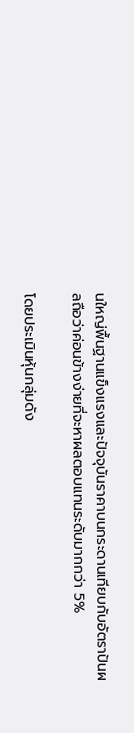นใหญ่พื้นฐานแข็งแรงและปัจจุบันราคาบนกระดานเทียบกับอัตราปันผลถือว่าค่อนข้างง่ายที่จะหาผลตอบแทนระดับมากกว่า 5%

โดยประเมินหุ้นกลุ่มดัง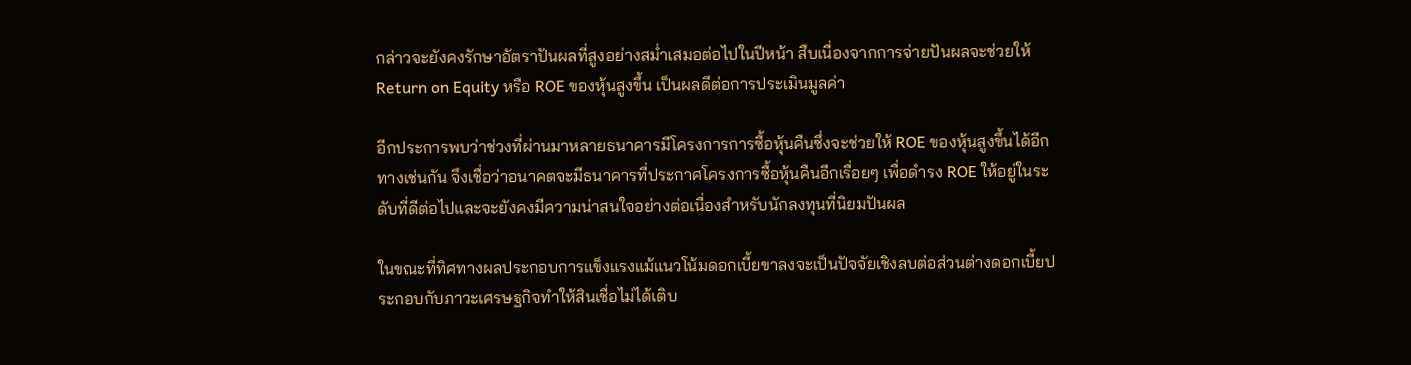กล่าวจะยังคงรักษาอัตราปันผลที่สูงอย่างสม่ำเสมอต่อไปในปีหน้า สืบเนื่องจากการจ่ายปันผลจะช่วยให้ Return on Equity หรือ ROE ของหุ้นสูงขึ้น เป็นผลดีต่อการประเมินมูลค่า

อีกประการพบว่าช่วงที่ผ่านมาหลายธนาคารมีโครงการการซื้อหุ้นคืนซึ่งจะช่วยให้ ROE ของหุ้นสูงขึ้นได้อีกทางเช่นกัน จึงเชื่อว่าอนาคตจะมีธนาคารที่ประกาศโครงการซื้อหุ้นคืนอีกเรื่อยๆ เพื่อดำรง ROE ให้อยู่ในระดับที่ดีต่อไปและจะยังคงมีความน่าสนใจอย่างต่อเนื่องสำหรับนักลงทุนที่นิยมปันผล

ในขณะที่ทิศทางผลประกอบการแข็งแรงแม้แนวโน้มดอกเบี้ยขาลงจะเป็นปัจจัยเชิงลบต่อส่วนต่างดอกเบี้ยประกอบกับภาวะเศรษฐกิจทำให้สินเชื่อไม่ได้เติบ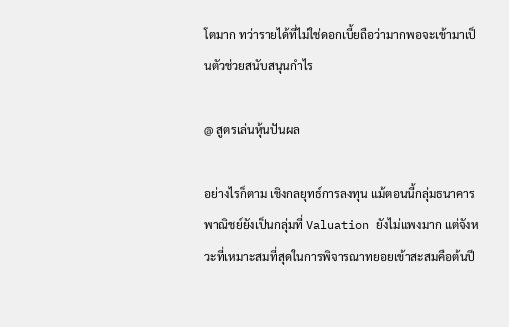โตมาก ทว่ารายได้ที่ไม่ใช่ดอกเบี้ยถือว่ามากพอจะเข้ามาเป็นตัวช่วยสนับสนุนกำไร

@ สูตรเล่นหุ้นปันผล

อย่างไรก็ตาม เชิงกลยุทธ์การลงทุน แม้ตอนนี้กลุ่มธนาคารพาณิชย์ยังเป็นกลุ่มที่ Valuation ยังไม่แพงมาก แต่จังหวะที่เหมาะสมที่สุดในการพิจารณาทยอยเข้าสะสมคือต้นปี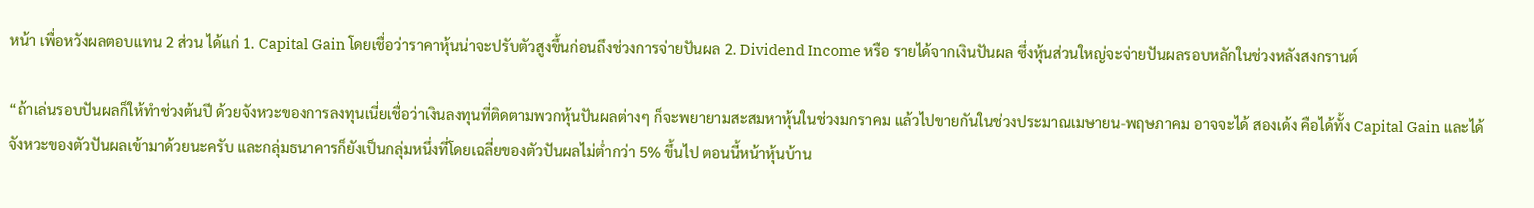หน้า เพื่อหวังผลตอบแทน 2 ส่วน ได้แก่ 1. Capital Gain โดยเชื่อว่าราคาหุ้นน่าจะปรับตัวสูงขึ้นก่อนถึงช่วงการจ่ายปันผล 2. Dividend Income หรือ รายได้จากเงินปันผล ซึ่งหุ้นส่วนใหญ่จะจ่ายปันผลรอบหลักในช่วงหลังสงกรานต์

“ถ้าเล่นรอบปันผลก็ให้ทำช่วงต้นปี ด้วยจังหวะของการลงทุนเนี่ยเชื่อว่าเงินลงทุนที่ติดตามพวกหุ้นปันผลต่างๆ ก็จะพยายามสะสมหาหุ้นในช่วงมกราคม แล้วไปขายกันในช่วงประมาณเมษายน-พฤษภาคม อาจจะได้ สองเด้ง คือได้ทั้ง Capital Gain และได้จังหวะของตัวปันผลเข้ามาด้วยนะครับ และกลุ่มธนาคารก็ยังเป็นกลุ่มหนึ่งที่โดยเฉลี่ยของตัวปันผลไม่ต่ำกว่า 5% ขึ้นไป ตอนนี้หน้าหุ้นบ้าน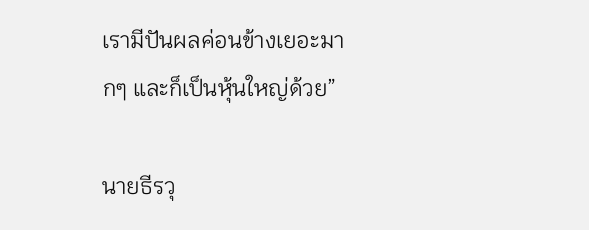เรามีปันผลค่อนข้างเยอะมากๆ และก็เป็นหุ้นใหญ่ด้วย”

นายธีรวุ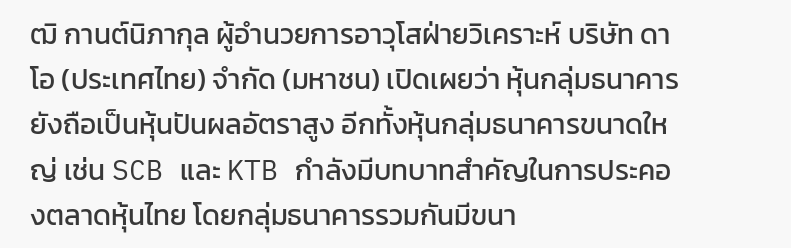ฒิ กานต์นิภากุล ผู้อำนวยการอาวุโสฝ่ายวิเคราะห์ บริษัท ดาโอ (ประเทศไทย) จํากัด (มหาชน) เปิดเผยว่า หุ้นกลุ่มธนาคารยังถือเป็นหุ้นปันผลอัตราสูง อีกทั้งหุ้นกลุ่มธนาคารขนาดใหญ่ เช่น SCB และ KTB กำลังมีบทบาทสำคัญในการประคองตลาดหุ้นไทย โดยกลุ่มธนาคารรวมกันมีขนา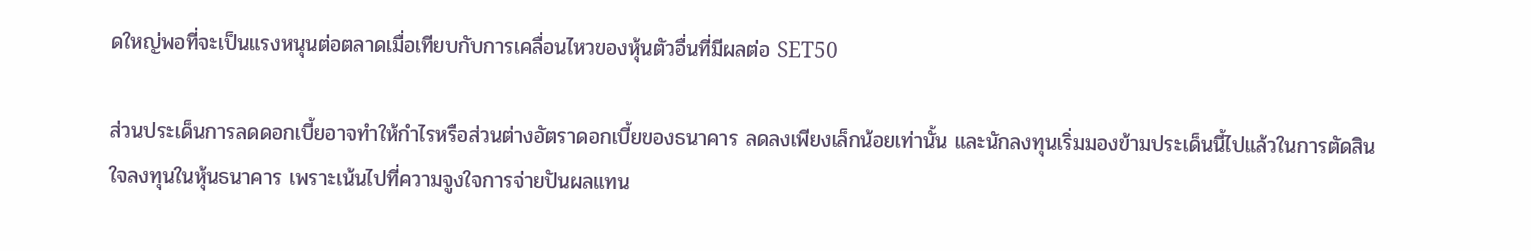ดใหญ่พอที่จะเป็นแรงหนุนต่อตลาดเมื่อเทียบกับการเคลื่อนไหวของหุ้นตัวอื่นที่มีผลต่อ SET50

ส่วนประเด็นการลดดอกเบี้ยอาจทำให้กำไรหรือส่วนต่างอัตราดอกเบี้ยของธนาคาร ลดลงเพียงเล็กน้อยเท่านั้น และนักลงทุนเริ่มมองข้ามประเด็นนี้ไปแล้วในการตัดสินใจลงทุนในหุ้นธนาคาร เพราะเน้นไปที่ความจูงใจการจ่ายปันผลแทน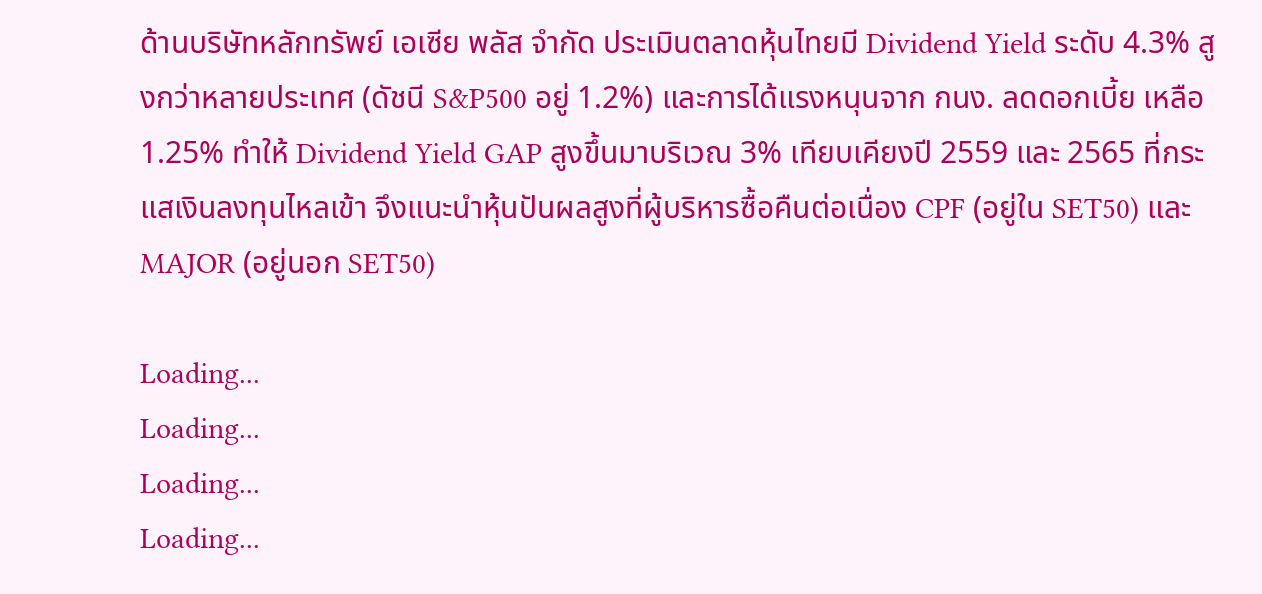ด้านบริษัทหลักทรัพย์ เอเซีย พลัส จำกัด ประเมินตลาดหุ้นไทยมี Dividend Yield ระดับ 4.3% สูงกว่าหลายประเทศ (ดัชนี S&P500 อยู่ 1.2%) และการได้แรงหนุนจาก กนง. ลดดอกเบี้ย เหลือ 1.25% ทำให้ Dividend Yield GAP สูงขึ้นมาบริเวณ 3% เทียบเคียงปี 2559 และ 2565 ที่กระแสเงินลงทุนไหลเข้า จึงแนะนำหุ้นปันผลสูงที่ผู้บริหารซื้อคืนต่อเนื่อง CPF (อยู่ใน SET50) และ MAJOR (อยู่นอก SET50)

Loading...
Loading...
Loading...
Loading...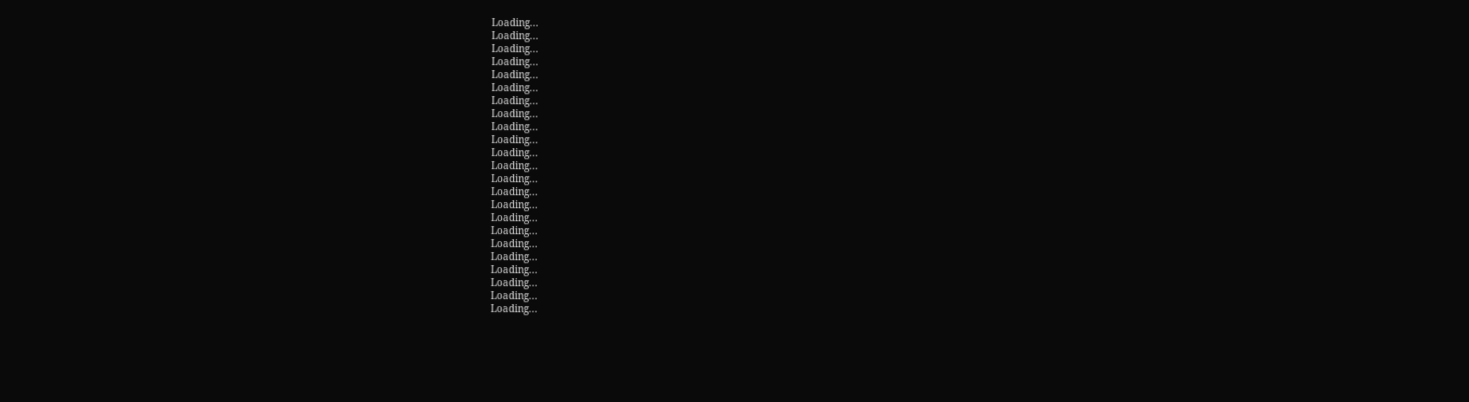Loading...
Loading...
Loading...
Loading...
Loading...
Loading...
Loading...
Loading...
Loading...
Loading...
Loading...
Loading...
Loading...
Loading...
Loading...
Loading...
Loading...
Loading...
Loading...
Loading...
Loading...
Loading...
Loading...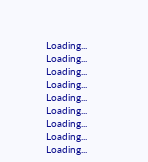Loading...
Loading...
Loading...
Loading...
Loading...
Loading...
Loading...
Loading...
Loading...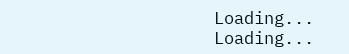Loading...
Loading...